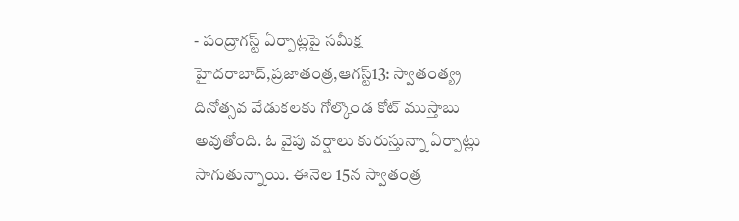- పంద్రాగస్ట్ ఏర్పాట్లపై సమీక్ష
హైదరాబాద్,ప్రజాతంత్ర,ఆగస్ట్13: స్వాతంత్య్ర దినోత్సవ వేడుకలకు గోల్కొండ కోట్ ముస్తాబు అవుతోంది. ఓ వైపు వర్షాలు కురుస్తున్నా ఏర్పాట్లు సాగుతున్నాయి. ఈనెల 15న స్వాతంత్ర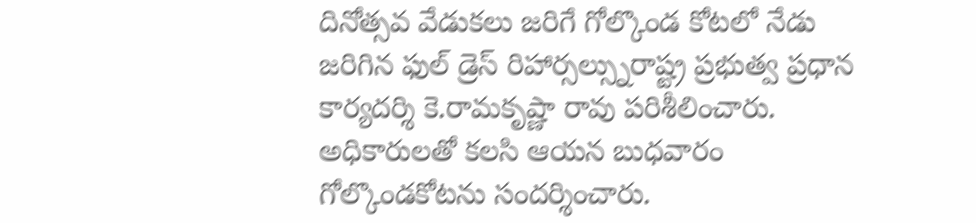దినోత్సవ వేడుకలు జరిగే గోల్కొండ కోటలో నేడు జరిగిన ఫుల్ డ్రెస్ రిహార్సల్స్నురాష్ట్ర ప్రభుత్వ ప్రధాన కార్యదర్శి కె.రామకృష్ణా రావు పరిశీలించారు. అధికారులతో కలసి ఆయన బుధవారం గోల్కొండకోటను సందర్శించారు.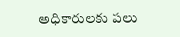అధికారులకు పలు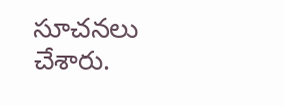సూచనలు చేశారు.